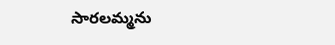సారలమ్మను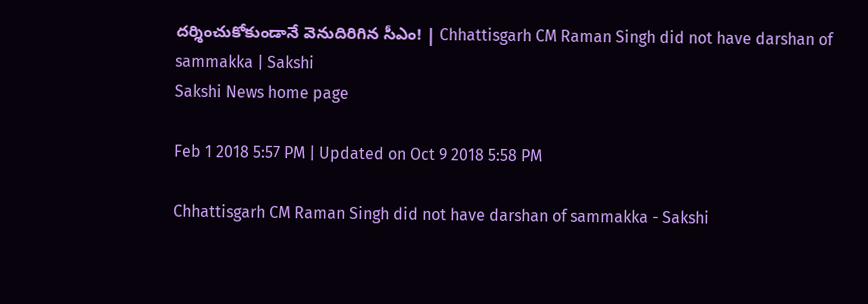దర్శించుకోకుండానే వెనుదిరిగిన సీఎం! | Chhattisgarh CM Raman Singh did not have darshan of sammakka | Sakshi
Sakshi News home page

Feb 1 2018 5:57 PM | Updated on Oct 9 2018 5:58 PM

Chhattisgarh CM Raman Singh did not have darshan of sammakka - Sakshi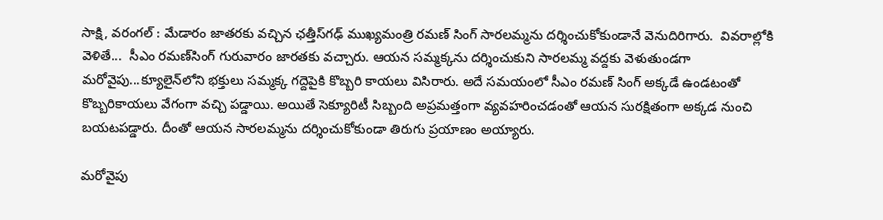సాక్షి, వరంగల్‌ : మేడారం జాతరకు వచ్చిన ఛత్తీస్‌గఢ్‌ ముఖ‍్యమంత్రి రమణ్‌ సింగ్‌ సారలమ్మను దర్శించుకోకుండానే వెనుదిరిగారు.  వివరాల్లోకి వెళితే...  సీఎం రమణ్‌సింగ్‌ గురువారం జారతకు వచ్చారు. ఆయన సమ్మక్కను దర్శించుకుని సారలమ్మ వద్దకు వెళుతుండగా మరోవైపు...క్యూలైన్‌లోని భక్తులు సమ్మక్క గద్దెపైకి కొబ్బరి కాయలు విసిరారు. అదే సమయంలో సీఎం రమణ్‌ సింగ్‌ అక్కడే ఉండటంతో కొబ్బరికాయలు వేగంగా వచ్చి పడ్డాయి. అయితే సెక్యూరిటీ సిబ్బంది అప్రమత్తంగా వ్యవహరించడంతో ఆయన సురక్షితంగా అక్కడ నుంచి బయటపడ్డారు. దీంతో ఆయన సారలమ్మను దర్శించుకోకుండా తిరుగు ప్రయాణం అయ్యారు.

మరోవైపు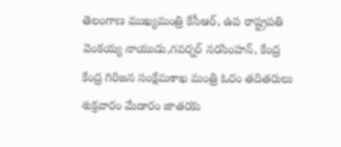తెలంగాణ ముఖ్యమంత్రి కేసీఆర్‌, ఉప రాష్ట్రపతి వెంకయ్య నాయుడు,గవర్నర్ నరసింహన్, కేంద్ర కేంద్ర గిరిజన సంక్షేమశాఖ మంత్రి ఓరం తదితరులు శుక్రవారం మేడారం జాతరకు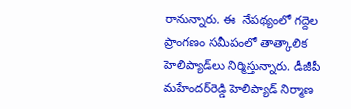రానున్నారు. ఈ  నేపథ్యంలో గద్దెల ప్రాంగణం సమీపంలో తాత్కాలిక హెలిప్యాడ్‌లు నిర్మిస్తున్నారు. డీజీపీ మహేందర్‌రెడ్డి హెలిప్యాడ్ నిర్మాణ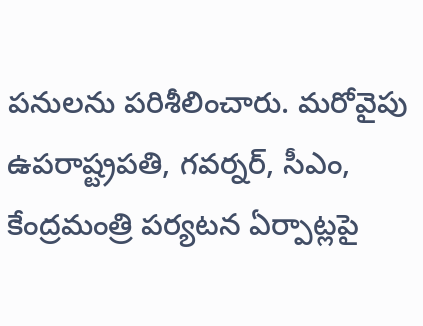పనులను పరిశీలించారు. మరోవైపు ఉపరాష్ట్రపతి, గవర్నర్, సీఎం, కేంద్రమంత్రి పర్యటన ఏర్పాట్లపై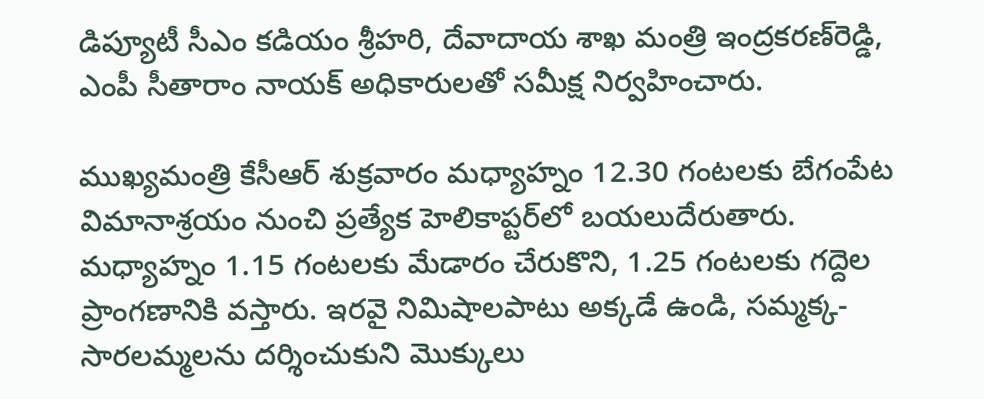డిప్యూటీ సీఎం కడియం శ్రీహరి, దేవాదాయ శాఖ మంత్రి ఇంద్రకరణ్‌రెడ్డి, ఎంపీ సీతారాం నాయక్ అధికారులతో సమీక్ష నిర్వహించారు.

ముఖ్యమంత్రి కేసీఆర్‌ శుక్రవారం మధ్యాహ్నం 12.30 గంటలకు బేగంపేట విమానాశ్రయం నుంచి ప్రత్యేక హెలికాప్టర్‌లో బయలుదేరుతారు. మధ్యాహ్నం 1.15 గంటలకు మేడారం చేరుకొని, 1.25 గంటలకు గద్దెల ప్రాంగణానికి వస్తారు. ఇరవై నిమిషాలపాటు అక్కడే ఉండి, సమ్మక్క-సారలమ్మలను దర్శించుకుని మొక్కులు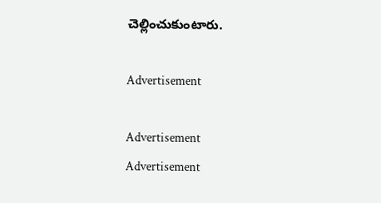చెల్లించుకుంటారు.

Advertisement

Advertisement
Advertisement